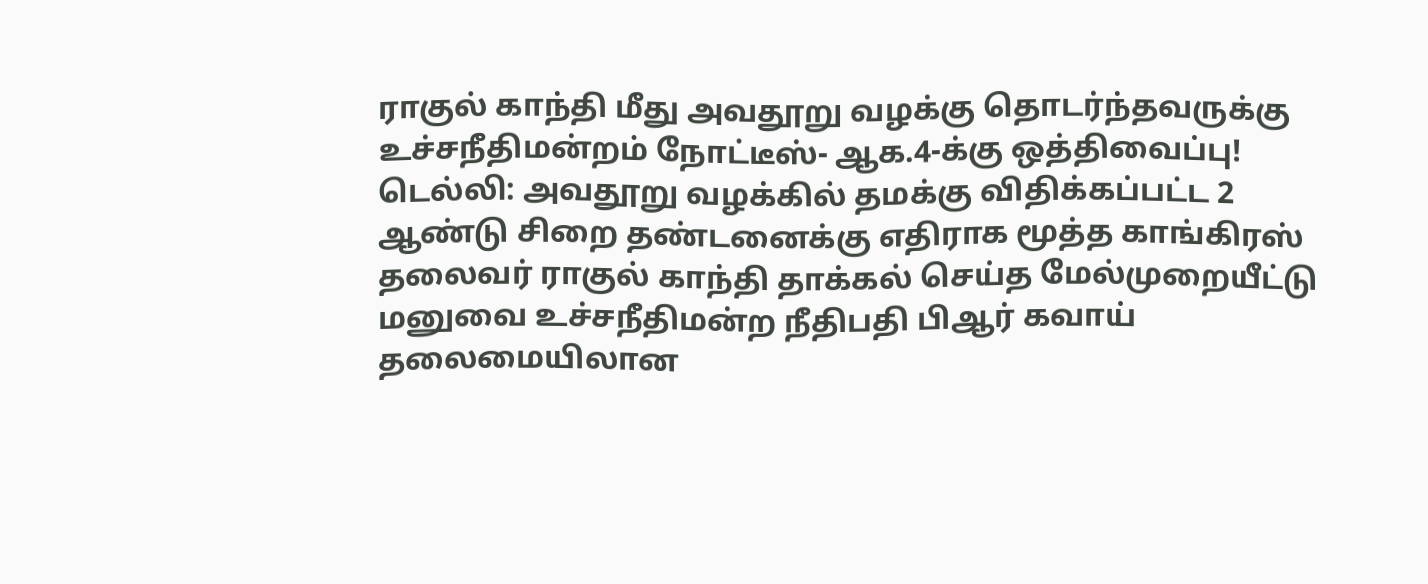ராகுல் காந்தி மீது அவதூறு வழக்கு தொடர்ந்தவருக்கு உச்சநீதிமன்றம் நோட்டீஸ்- ஆக.4-க்கு ஒத்திவைப்பு!
டெல்லி: அவதூறு வழக்கில் தமக்கு விதிக்கப்பட்ட 2 ஆண்டு சிறை தண்டனைக்கு எதிராக மூத்த காங்கிரஸ் தலைவர் ராகுல் காந்தி தாக்கல் செய்த மேல்முறையீட்டு மனுவை உச்சநீதிமன்ற நீதிபதி பிஆர் கவாய் தலைமையிலான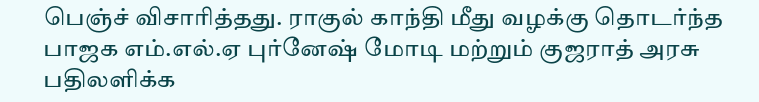பெஞ்ச் விசாரித்தது. ராகுல் காந்தி மீது வழக்கு தொடர்ந்த பாஜக எம்.எல்.ஏ புர்னேஷ் மோடி மற்றும் குஜராத் அரசு பதிலளிக்க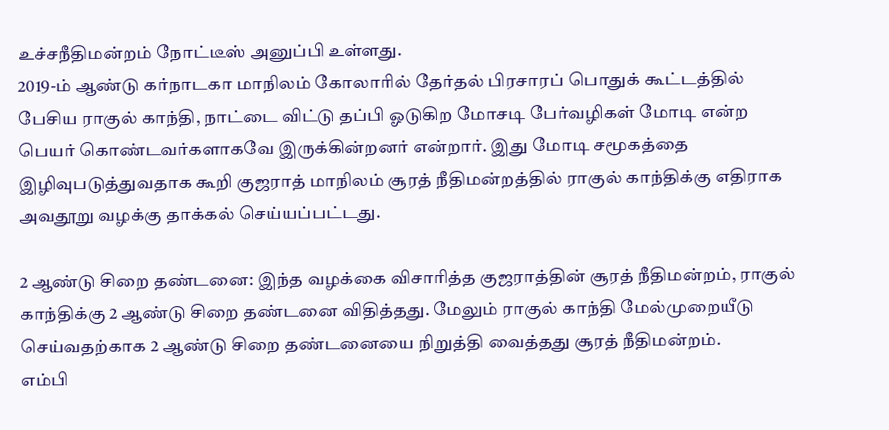உச்சநீதிமன்றம் நோட்டீஸ் அனுப்பி உள்ளது.
2019-ம் ஆண்டு கர்நாடகா மாநிலம் கோலாரில் தேர்தல் பிரசாரப் பொதுக் கூட்டத்தில் பேசிய ராகுல் காந்தி, நாட்டை விட்டு தப்பி ஓடுகிற மோசடி பேர்வழிகள் மோடி என்ற பெயர் கொண்டவர்களாகவே இருக்கின்றனர் என்றார். இது மோடி சமூகத்தை இழிவுபடுத்துவதாக கூறி குஜராத் மாநிலம் சூரத் நீதிமன்றத்தில் ராகுல் காந்திக்கு எதிராக அவதூறு வழக்கு தாக்கல் செய்யப்பட்டது.

2 ஆண்டு சிறை தண்டனை: இந்த வழக்கை விசாரித்த குஜராத்தின் சூரத் நீதிமன்றம், ராகுல் காந்திக்கு 2 ஆண்டு சிறை தண்டனை விதித்தது. மேலும் ராகுல் காந்தி மேல்முறையீடு செய்வதற்காக 2 ஆண்டு சிறை தண்டனையை நிறுத்தி வைத்தது சூரத் நீதிமன்றம்.
எம்பி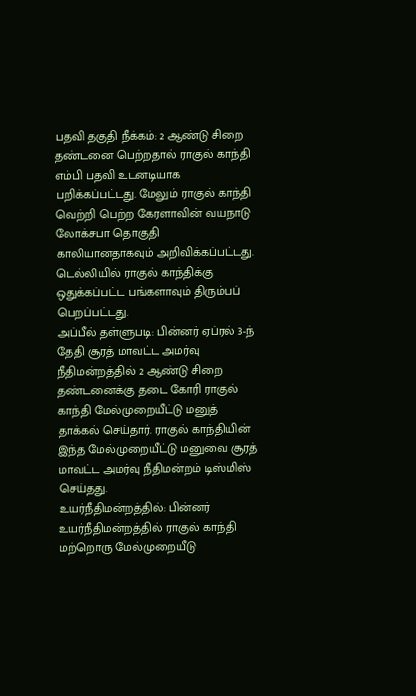பதவி தகுதி நீக்கம்: 2 ஆண்டு சிறை தண்டனை பெற்றதால் ராகுல் காந்தி எம்பி பதவி உடனடியாக பறிக்கப்பட்டது. மேலும் ராகுல் காந்தி வெற்றி பெற்ற கேரளாவின் வயநாடு லோக்சபா தொகுதி காலியானதாகவும் அறிவிக்கப்பட்டது. டெல்லியில் ராகுல் காந்திக்கு ஒதுக்கப்பட்ட பங்களாவும் திரும்பப் பெறப்பட்டது.
அப்பீல் தள்ளுபடி: பின்னர் ஏப்ரல் 3-ந் தேதி சூரத் மாவட்ட அமர்வு நீதிமன்றத்தில் 2 ஆண்டு சிறை தண்டனைக்கு தடை கோரி ராகுல் காந்தி மேல்முறையீட்டு மனுத் தாக்கல் செய்தார். ராகுல் காந்தியின் இந்த மேல்முறையீட்டு மனுவை சூரத் மாவட்ட அமர்வு நீதிமன்றம் டிஸ்மிஸ் செய்தது.
உயர்நீதிமன்றத்தில்: பின்னர் உயர்நீதிமன்றத்தில் ராகுல் காந்தி மற்றொரு மேல்முறையீடு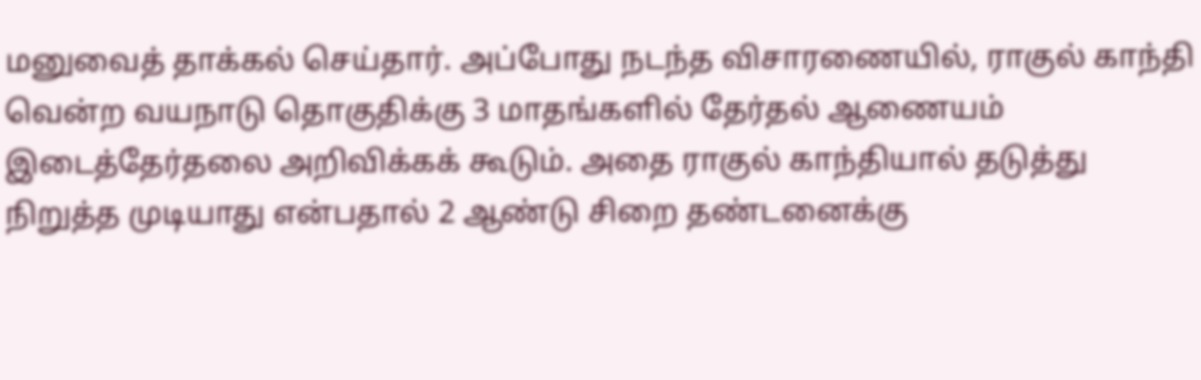மனுவைத் தாக்கல் செய்தார். அப்போது நடந்த விசாரணையில், ராகுல் காந்தி வென்ற வயநாடு தொகுதிக்கு 3 மாதங்களில் தேர்தல் ஆணையம் இடைத்தேர்தலை அறிவிக்கக் கூடும். அதை ராகுல் காந்தியால் தடுத்து நிறுத்த முடியாது என்பதால் 2 ஆண்டு சிறை தண்டனைக்கு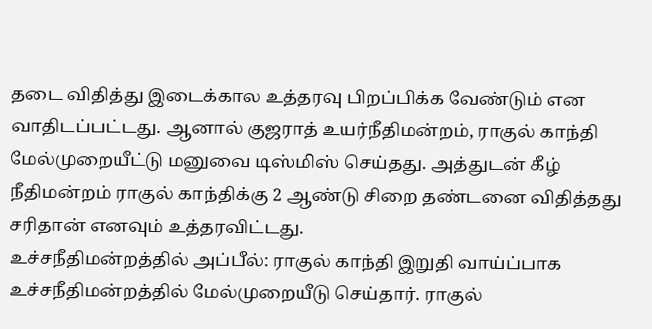தடை விதித்து இடைக்கால உத்தரவு பிறப்பிக்க வேண்டும் என வாதிடப்பட்டது. ஆனால் குஜராத் உயர்நீதிமன்றம், ராகுல் காந்தி மேல்முறையீட்டு மனுவை டிஸ்மிஸ் செய்தது. அத்துடன் கீழ் நீதிமன்றம் ராகுல் காந்திக்கு 2 ஆண்டு சிறை தண்டனை விதித்தது சரிதான் எனவும் உத்தரவிட்டது.
உச்சநீதிமன்றத்தில் அப்பீல்: ராகுல் காந்தி இறுதி வாய்ப்பாக உச்சநீதிமன்றத்தில் மேல்முறையீடு செய்தார். ராகுல்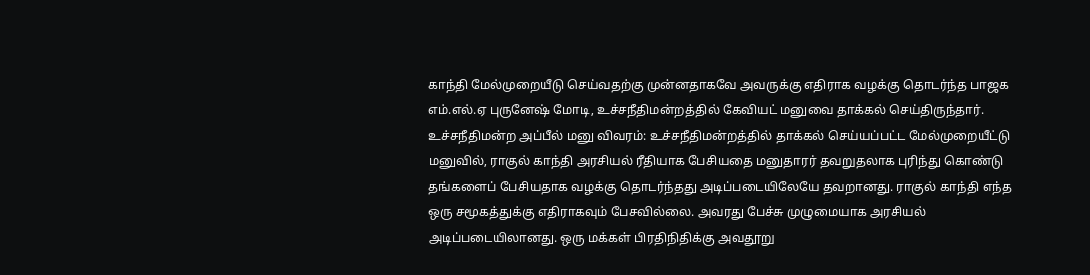காந்தி மேல்முறையீடு செய்வதற்கு முன்னதாகவே அவருக்கு எதிராக வழக்கு தொடர்ந்த பாஜக எம்.எல்.ஏ புருனேஷ் மோடி, உச்சநீதிமன்றத்தில் கேவியட் மனுவை தாக்கல் செய்திருந்தார்.
உச்சநீதிமன்ற அப்பீல் மனு விவரம்: உச்சநீதிமன்றத்தில் தாக்கல் செய்யப்பட்ட மேல்முறையீட்டு மனுவில், ராகுல் காந்தி அரசியல் ரீதியாக பேசியதை மனுதாரர் தவறுதலாக புரிந்து கொண்டு தங்களைப் பேசியதாக வழக்கு தொடர்ந்தது அடிப்படையிலேயே தவறானது. ராகுல் காந்தி எந்த ஒரு சமூகத்துக்கு எதிராகவும் பேசவில்லை. அவரது பேச்சு முழுமையாக அரசியல் அடிப்படையிலானது. ஒரு மக்கள் பிரதிநிதிக்கு அவதூறு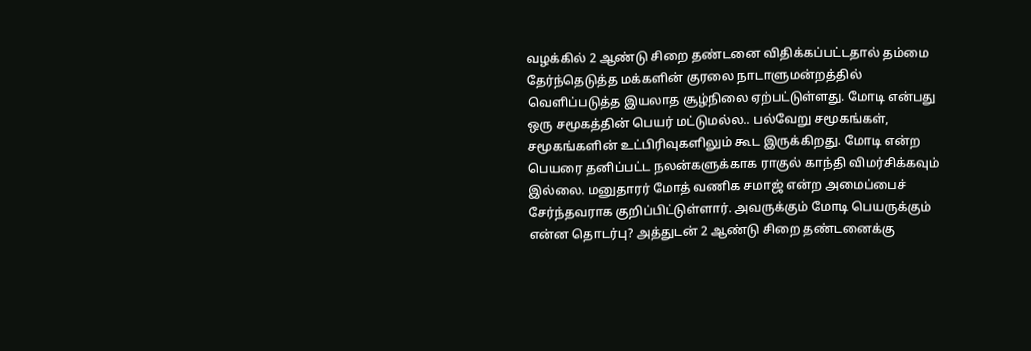வழக்கில் 2 ஆண்டு சிறை தண்டனை விதிக்கப்பட்டதால் தம்மை தேர்ந்தெடுத்த மக்களின் குரலை நாடாளுமன்றத்தில் வெளிப்படுத்த இயலாத சூழ்நிலை ஏற்பட்டுள்ளது. மோடி என்பது ஒரு சமூகத்தின் பெயர் மட்டுமல்ல.. பல்வேறு சமூகங்கள், சமூகங்களின் உட்பிரிவுகளிலும் கூட இருக்கிறது. மோடி என்ற பெயரை தனிப்பட்ட நலன்களுக்காக ராகுல் காந்தி விமர்சிக்கவும் இல்லை. மனுதாரர் மோத் வணிக சமாஜ் என்ற அமைப்பைச் சேர்ந்தவராக குறிப்பிட்டுள்ளார். அவருக்கும் மோடி பெயருக்கும் என்ன தொடர்பு? அத்துடன் 2 ஆண்டு சிறை தண்டனைக்கு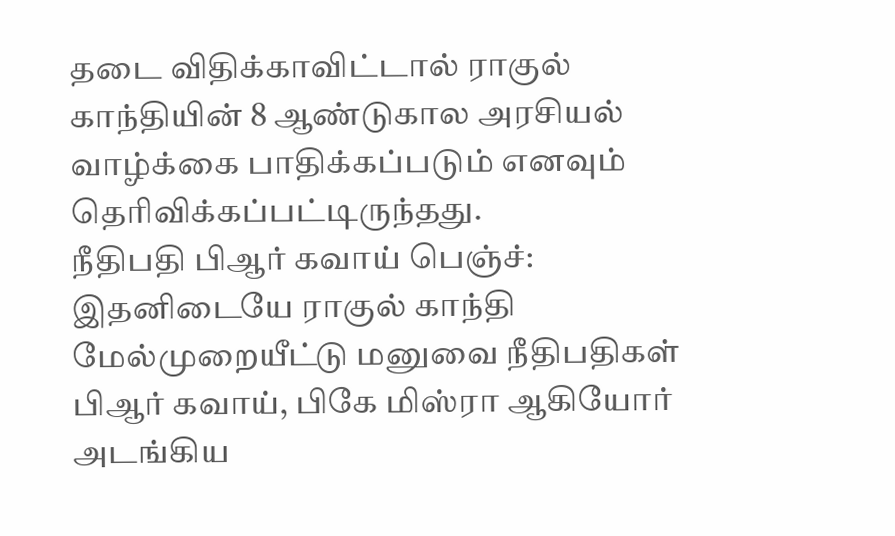தடை விதிக்காவிட்டால் ராகுல் காந்தியின் 8 ஆண்டுகால அரசியல் வாழ்க்கை பாதிக்கப்படும் எனவும் தெரிவிக்கப்பட்டிருந்தது.
நீதிபதி பிஆர் கவாய் பெஞ்ச்: இதனிடையே ராகுல் காந்தி மேல்முறையீட்டு மனுவை நீதிபதிகள் பிஆர் கவாய், பிகே மிஸ்ரா ஆகியோர் அடங்கிய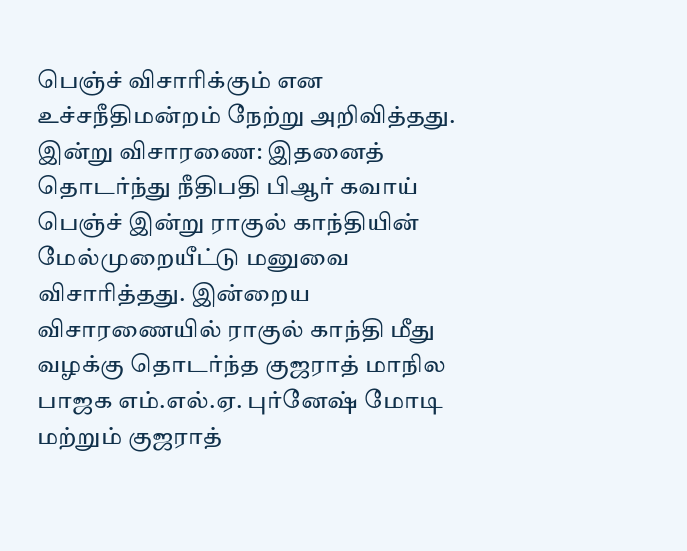பெஞ்ச் விசாரிக்கும் என உச்சநீதிமன்றம் நேற்று அறிவித்தது.
இன்று விசாரணை: இதனைத் தொடர்ந்து நீதிபதி பிஆர் கவாய் பெஞ்ச் இன்று ராகுல் காந்தியின் மேல்முறையீட்டு மனுவை விசாரித்தது. இன்றைய விசாரணையில் ராகுல் காந்தி மீது வழக்கு தொடர்ந்த குஜராத் மாநில பாஜக எம்.எல்.ஏ. புர்னேஷ் மோடி மற்றும் குஜராத்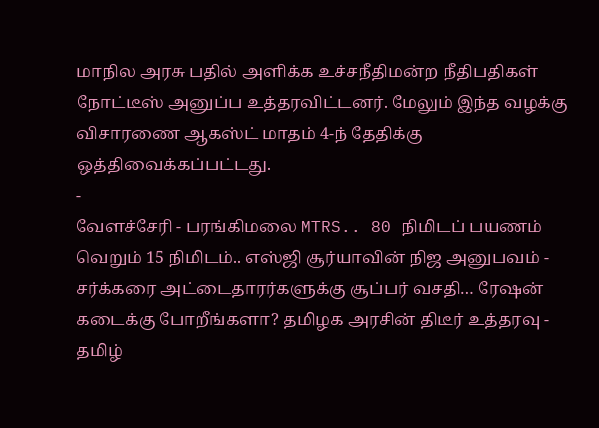மாநில அரசு பதில் அளிக்க உச்சநீதிமன்ற நீதிபதிகள் நோட்டீஸ் அனுப்ப உத்தரவிட்டனர். மேலும் இந்த வழக்கு விசாரணை ஆகஸ்ட் மாதம் 4-ந் தேதிக்கு ஒத்திவைக்கப்பட்டது.
-
வேளச்சேரி - பரங்கிமலை MTRS.. 80 நிமிடப் பயணம் வெறும் 15 நிமிடம்.. எஸ்ஜி சூர்யாவின் நிஜ அனுபவம் -
சர்க்கரை அட்டைதாரர்களுக்கு சூப்பர் வசதி… ரேஷன் கடைக்கு போறீங்களா? தமிழக அரசின் திடீர் உத்தரவு -
தமிழ்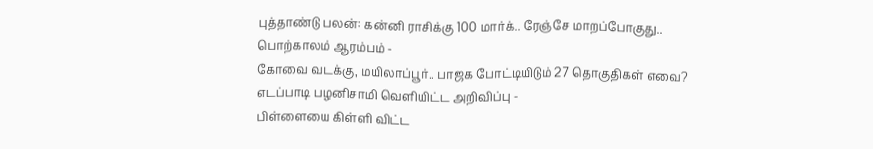புத்தாண்டு பலன்: கன்னி ராசிக்கு 100 மார்க்.. ரேஞ்சே மாறப்போகுது.. பொற்காலம் ஆரம்பம் -
கோவை வடக்கு, மயிலாப்பூர்.. பாஜக போட்டியிடும் 27 தொகுதிகள் எவை? எடப்பாடி பழனிசாமி வெளியிட்ட அறிவிப்பு -
பிள்ளையை கிள்ளி விட்ட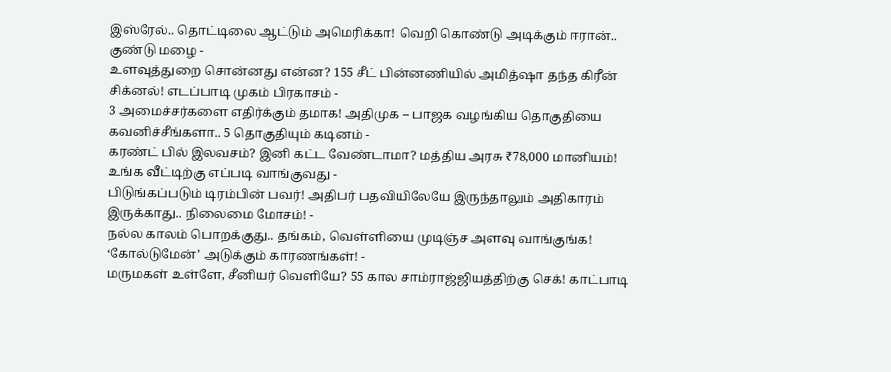இஸ்ரேல்.. தொட்டிலை ஆட்டும் அமெரிக்கா! வெறி கொண்டு அடிக்கும் ஈரான்.. குண்டு மழை -
உளவுத்துறை சொன்னது என்ன? 155 சீட் பின்னணியில் அமித்ஷா தந்த கிரீன் சிக்னல்! எடப்பாடி முகம் பிரகாசம் -
3 அமைச்சர்களை எதிர்க்கும் தமாக! அதிமுக – பாஜக வழங்கிய தொகுதியை கவனிச்சீங்களா.. 5 தொகுதியும் கடினம் -
கரண்ட் பில் இலவசம்? இனி கட்ட வேண்டாமா? மத்திய அரசு ₹78,000 மானியம்! உங்க வீட்டிற்கு எப்படி வாங்குவது -
பிடுங்கப்படும் டிரம்பின் பவர்! அதிபர் பதவியிலேயே இருந்தாலும் அதிகாரம் இருக்காது.. நிலைமை மோசம்! -
நல்ல காலம் பொறக்குது.. தங்கம், வெள்ளியை முடிஞ்ச அளவு வாங்குங்க! ‘கோல்டுமேன்’ அடுக்கும் காரணங்கள்! -
மருமகள் உள்ளே, சீனியர் வெளியே? 55 கால சாம்ராஜ்ஜியத்திற்கு செக்! காட்பாடி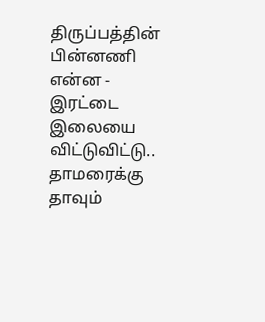திருப்பத்தின் பின்னணி என்ன -
இரட்டை இலையை விட்டுவிட்டு.. தாமரைக்கு தாவும்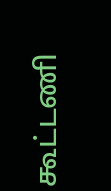கூட்டணி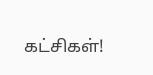கட்சிகள்!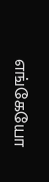எங்கேயோ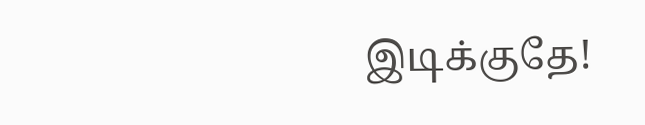இடிக்குதே!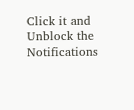Click it and Unblock the Notifications